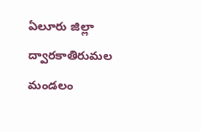ఏలూరు జిల్లా ద్వారకాతిరుమల మండలం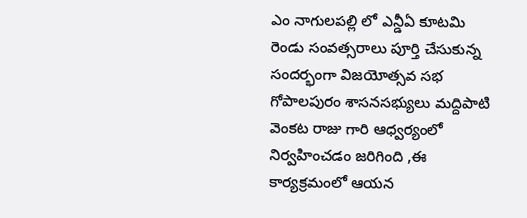ఎం నాగులపల్లి లో ఎన్డీఏ కూటమి రెండు సంవత్సరాలు పూర్తి చేసుకున్న సందర్భంగా విజయోత్సవ సభ గోపాలపురం శాసనసభ్యులు మద్దిపాటి వెంకట రాజు గారి ఆధ్వర్యంలో నిర్వహించడం జరిగింది ,ఈ కార్యక్రమంలో ఆయన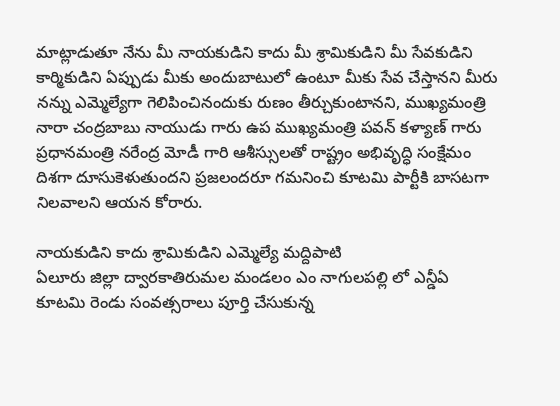మాట్లాడుతూ నేను మీ నాయకుడిని కాదు మీ శ్రామికుడిని మీ సేవకుడిని కార్మికుడిని ఏప్పుడు మీకు అందుబాటులో ఉంటూ మీకు సేవ చేస్తానని మీరు నన్ను ఎమ్మెల్యేగా గెలిపించినందుకు రుణం తీర్చుకుంటానని, ముఖ్యమంత్రి నారా చంద్రబాబు నాయుడు గారు ఉప ముఖ్యమంత్రి పవన్ కళ్యాణ్ గారు ప్రధానమంత్రి నరేంద్ర మోడీ గారి ఆశీస్సులతో రాష్ట్రం అభివృద్ధి సంక్షేమం దిశగా దూసుకెళుతుందని ప్రజలందరూ గమనించి కూటమి పార్టీకి బాసటగా నిలవాలని ఆయన కోరారు.

నాయకుడిని కాదు శ్రామికుడిని ఎమ్మెల్యే మద్దిపాటి
ఏలూరు జిల్లా ద్వారకాతిరుమల మండలం ఎం నాగులపల్లి లో ఎన్డీఏ కూటమి రెండు సంవత్సరాలు పూర్తి చేసుకున్న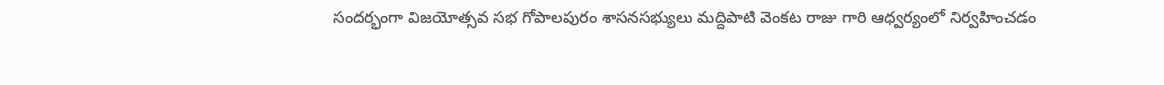సందర్భంగా విజయోత్సవ సభ గోపాలపురం శాసనసభ్యులు మద్దిపాటి వెంకట రాజు గారి ఆధ్వర్యంలో నిర్వహించడం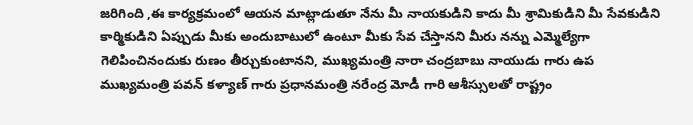జరిగింది ,ఈ కార్యక్రమంలో ఆయన మాట్లాడుతూ నేను మీ నాయకుడిని కాదు మీ శ్రామికుడిని మీ సేవకుడిని కార్మికుడిని ఏప్పుడు మీకు అందుబాటులో ఉంటూ మీకు సేవ చేస్తానని మీరు నన్ను ఎమ్మెల్యేగా గెలిపించినందుకు రుణం తీర్చుకుంటానని, ముఖ్యమంత్రి నారా చంద్రబాబు నాయుడు గారు ఉప ముఖ్యమంత్రి పవన్ కళ్యాణ్ గారు ప్రధానమంత్రి నరేంద్ర మోడీ గారి ఆశీస్సులతో రాష్ట్రం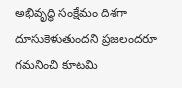అభివృద్ధి సంక్షేమం దిశగా దూసుకెళుతుందని ప్రజలందరూ గమనించి కూటమి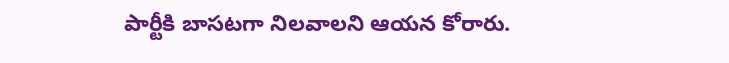పార్టీకి బాసటగా నిలవాలని ఆయన కోరారు.